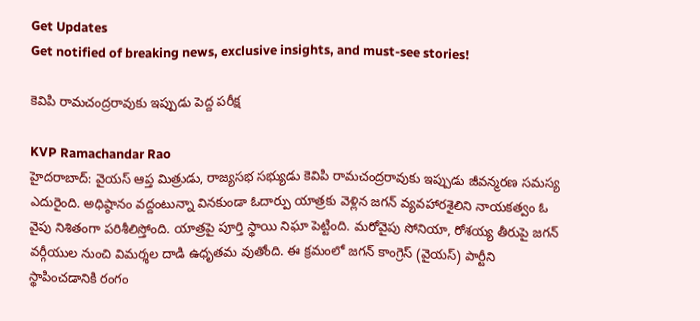Get Updates
Get notified of breaking news, exclusive insights, and must-see stories!

కెవిపి రామచంద్రరావుకు ఇప్పుడు పెద్ద పరీక్ష

KVP Ramachandar Rao
హైదరాబాద్: వైయస్ ఆప్త మిత్రుడు, రాజ్యసభ సభ్యుడు కెవిపి రామచంద్రరావుకు ఇప్పుడు జీవన్మరణ సమస్య ఎదురైంది. అధిష్ఠానం వద్దంటున్నా వినకుండా ఓదార్పు యాత్రకు వెళ్లిన జగన్‌ వ్యవహారశైలిని నాయకత్వం ఓ వైపు నిశితంగా పరిశీలిస్తోంది. యాత్రపై పూర్తి స్థాయి నిఘా పెట్టింది. మరోవైపు సోనియా, రోశయ్య తీరుపై జగన్‌ వర్గీయుల నుంచి విమర్శల దాడి ఉధృతమ వుతోంది. ఈ క్రమంలో జగన్‌ కాంగ్రెస్‌ (వైయస్‌) పార్టీని స్థాపించడానికి రంగం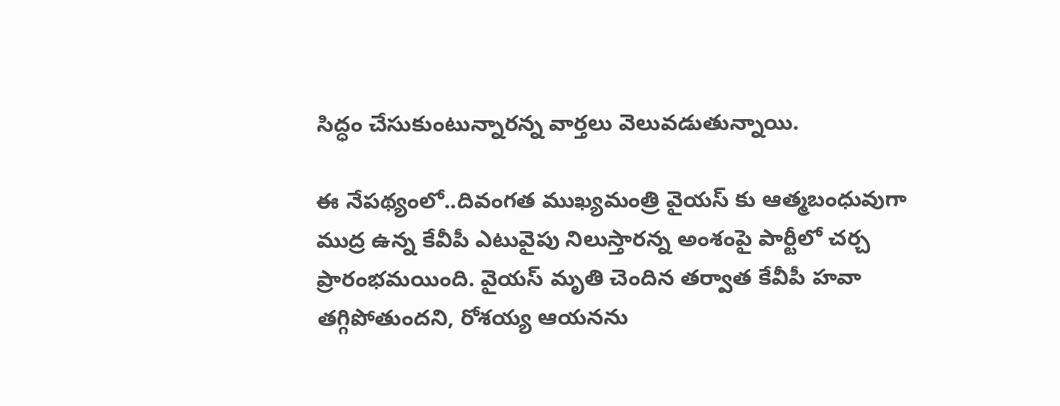సిద్ధం చేసుకుంటున్నారన్న వార్తలు వెలువడుతున్నాయి.

ఈ నేపథ్యంలో..దివంగత ముఖ్యమంత్రి వైయస్‌ కు ఆత్మబంధువుగా ముద్ర ఉన్న కేవీపీ ఎటువైపు నిలుస్తారన్న అంశంపై పార్టీలో చర్చ ప్రారంభమయింది. వైయస్‌ మృతి చెందిన తర్వాత కేవీపీ హవా తగ్గిపోతుందని, రోశయ్య ఆయనను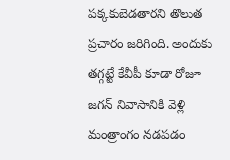పక్కకుబెడతారని తొలుత ప్రచారం జరిగింది. అందుకు తగ్గట్టే కేవీపీ కూడా రోజూ జగన్‌ నివాసానికి వెళ్లి మంత్రాంగం నడపడం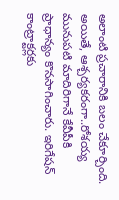అలాంటి ప్రచారానికి బలం చేకూర్చింది. అయితే, ఆశ్చర్యకరంగా..రోశయ్య మునుపటి మాదిరిగానే కేవీపీకి ప్రాధాన్యం కొనసాగించారు. ఇరిగేషన్‌ కాంట్రాక్టర్లకు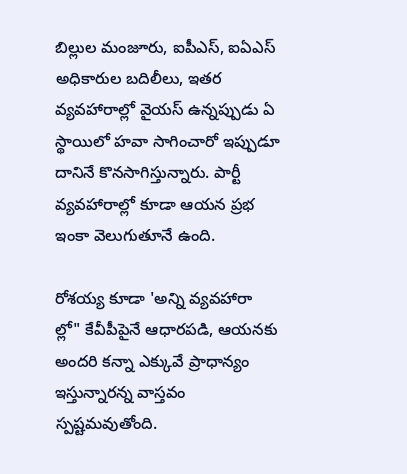బిల్లుల మంజూరు, ఐపీఎస్‌, ఐఏఎస్‌ అధికారుల బదిలీలు, ఇతర వ్యవహారాల్లో వైయస్‌ ఉన్నప్పుడు ఏ స్థాయిలో హవా సాగించారో ఇప్పుడూ దానినే కొనసాగిస్తున్నారు. పార్టీ వ్యవహారాల్లో కూడా ఆయన ప్రభ ఇంకా వెలుగుతూనే ఉంది.

రోశయ్య కూడా 'అన్ని వ్యవహారా ల్లో" కేవీపీపైనే ఆధారపడి, ఆయనకు అందరి కన్నా ఎక్కువే ప్రాధాన్యం ఇస్తున్నారన్న వాస్తవం స్పష్టమవుతోంది.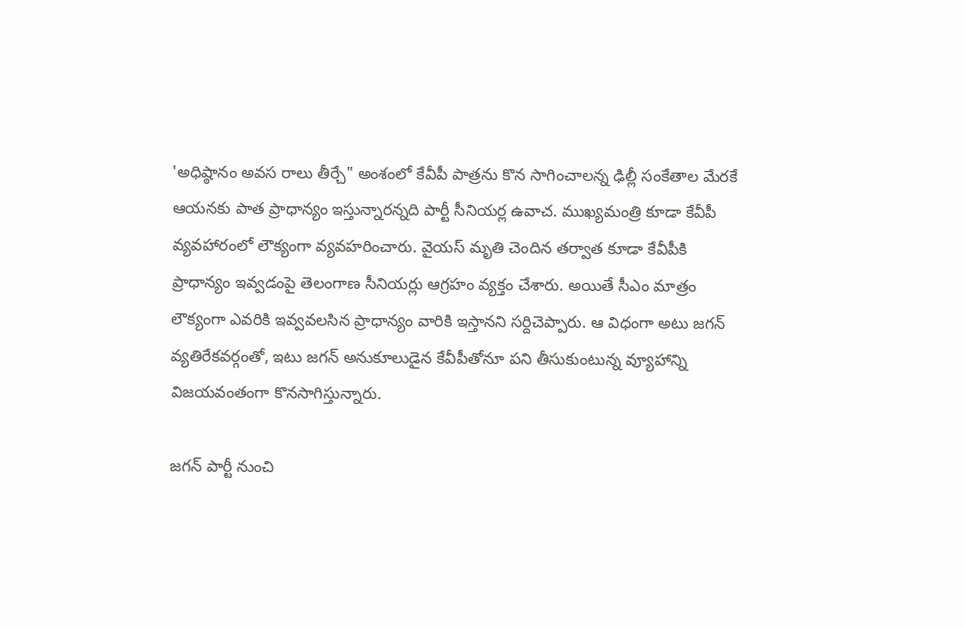'అధిష్ఠానం అవస రాలు తీర్చే" అంశంలో కేవీపీ పాత్రను కొన సాగించాలన్న ఢిల్లీ సంకేతాల మేరకే ఆయనకు పాత ప్రాధాన్యం ఇస్తున్నారన్నది పార్టీ సీనియర్ల ఉవాచ. ముఖ్యమంత్రి కూడా కేవీపీ వ్యవహారంలో లౌక్యంగా వ్యవహరించారు. వైయస్‌ మృతి చెందిన తర్వాత కూడా కేవీపీకి ప్రాధాన్యం ఇవ్వడంపై తెలంగాణ సీనియర్లు ఆగ్రహం వ్యక్తం చేశారు. అయితే సీఎం మాత్రం లౌక్యంగా ఎవరికి ఇవ్వవలసిన ప్రాధాన్యం వారికి ఇస్తానని సర్దిచెప్పారు. ఆ విధంగా అటు జగన్‌ వ్యతిరేకవర్గంతో, ఇటు జగన్‌ అనుకూలుడైన కేవీపీతోనూ పని తీసుకుంటున్న వ్యూహాన్ని విజయవంతంగా కొనసాగిస్తున్నారు.

జగన్‌ పార్టీ నుంచి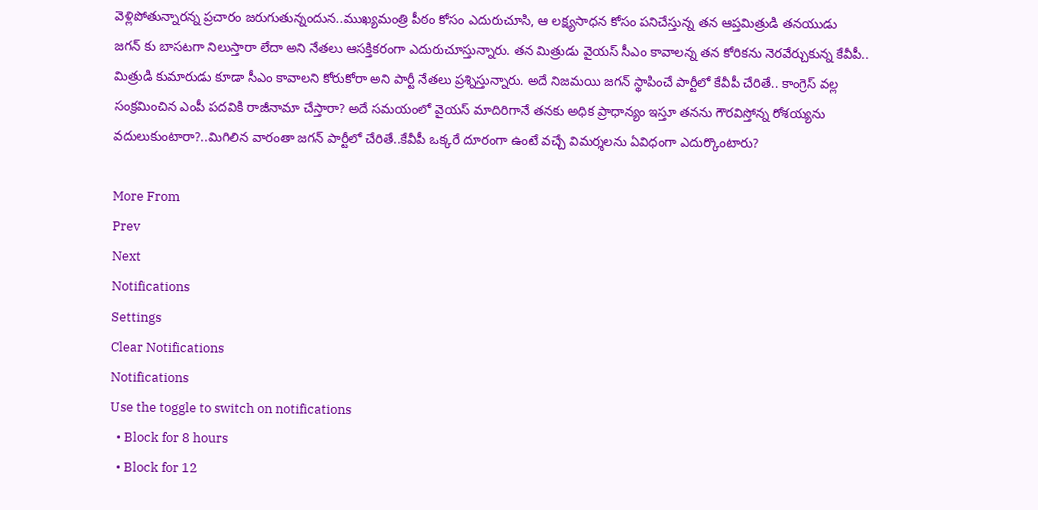వెళ్లిపోతున్నారన్న ప్రచారం జరుగుతున్నందున..ముఖ్యమంత్రి పీఠం కోసం ఎదురుచూసి, ఆ లక్ష్యసాధన కోసం పనిచేస్తున్న తన ఆప్తమిత్రుడి తనయుడు జగన్ ‌కు బాసటగా నిలుస్తారా లేదా అని నేతలు ఆసక్తికరంగా ఎదురుచూస్తున్నారు. తన మిత్రుడు వైయస్‌ సీఎం కావాలన్న తన కోరికను నెరవేర్చుకున్న కేవీపీ.. మిత్రుడి కుమారుడు కూడా సీఎం కావాలని కోరుకోరా అని పార్టీ నేతలు ప్రశ్నిస్తున్నారు. అదే నిజమయి జగన్‌ స్థాపించే పార్టీలో కేవీపీ చేరితే.. కాంగ్రెస్‌ వల్ల సంక్రమించిన ఎంపీ పదవికి రాజీనామా చేస్తారా? అదే సమయంలో వైయస్‌ మాదిరిగానే తనకు అధిక ప్రాధాన్యం ఇస్తూ తనను గౌరవిస్తోన్న రోశయ్యను వదులుకుంటారా?..మిగిలిన వారంతా జగన్‌ పార్టీలో చేరితే..కేవీపీ ఒక్కరే దూరంగా ఉంటే వచ్చే విమర్శలను ఏవిధంగా ఎదుర్కొంటారు?

More From
Prev
Next
Notifications
Settings
Clear Notifications
Notifications
Use the toggle to switch on notifications
  • Block for 8 hours
  • Block for 12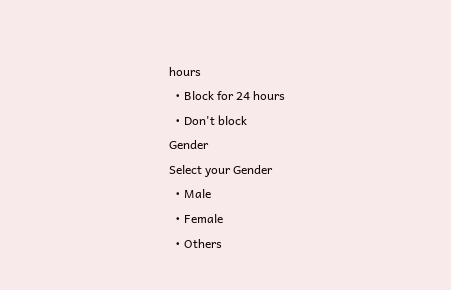hours
  • Block for 24 hours
  • Don't block
Gender
Select your Gender
  • Male
  • Female
  • Others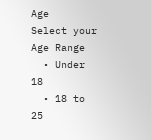Age
Select your Age Range
  • Under 18
  • 18 to 25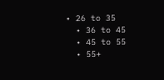• 26 to 35
  • 36 to 45
  • 45 to 55
  • 55+